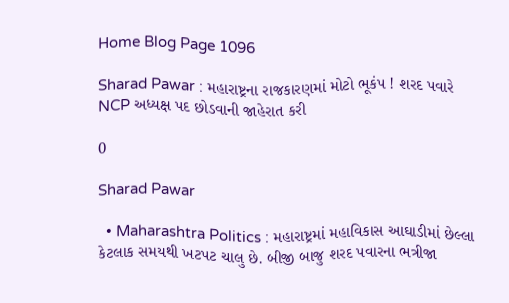Home Blog Page 1096

Sharad Pawar : મહારાષ્ટ્રના રાજકારણમાં મોટો ભૂકંપ ! શરદ પવારે NCP અધ્યક્ષ પદ છોડવાની જાહેરાત કરી

0

Sharad Pawar

  • Maharashtra Politics : મહારાષ્ટ્રમાં મહાવિકાસ આઘાડીમાં છેલ્લા કેટલાક સમયથી ખટપટ ચાલુ છે. બીજી બાજુ શરદ પવારના ભત્રીજા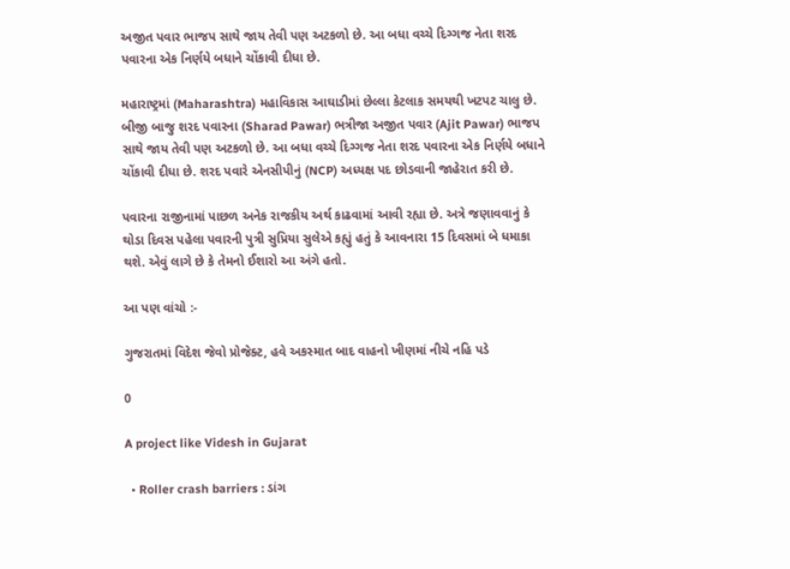અજીત પવાર ભાજપ સાથે જાય તેવી પણ અટકળો છે. આ બધા વચ્ચે દિગ્ગજ નેતા શરદ પવારના એક નિર્ણયે બધાને ચોંકાવી દીધા છે.

મહારાષ્ટ્રમાં (Maharashtra) મહાવિકાસ આઘાડીમાં છેલ્લા કેટલાક સમયથી ખટપટ ચાલુ છે. બીજી બાજુ શરદ પવારના (Sharad Pawar) ભત્રીજા અજીત પવાર (Ajit Pawar) ભાજપ સાથે જાય તેવી પણ અટકળો છે. આ બધા વચ્ચે દિગ્ગજ નેતા શરદ પવારના એક નિર્ણયે બધાને ચોંકાવી દીધા છે. શરદ પવારે એનસીપીનું (NCP) અધ્યક્ષ પદ છોડવાની જાહેરાત કરી છે.

પવારના રાજીનામાં પાછળ અનેક રાજકીય અર્થ કાઢવામાં આવી રહ્યા છે. અત્રે જણાવવાનું કે થોડા દિવસ પહેલા પવારની પુત્રી સુપ્રિયા સુલેએ કહ્યું હતું કે આવનારા 15 દિવસમાં બે ધમાકા થશે. એવું લાગે છે કે તેમનો ઈશારો આ અંગે હતો.

આ પણ વાંચો :-

ગુજરાતમાં વિદેશ જેવો પ્રોજેક્ટ, હવે અકસ્માત બાદ વાહનો ખીણમાં નીચે નહિ પડે

0

A project like Videsh in Gujarat

  • Roller crash barriers : ડાંગ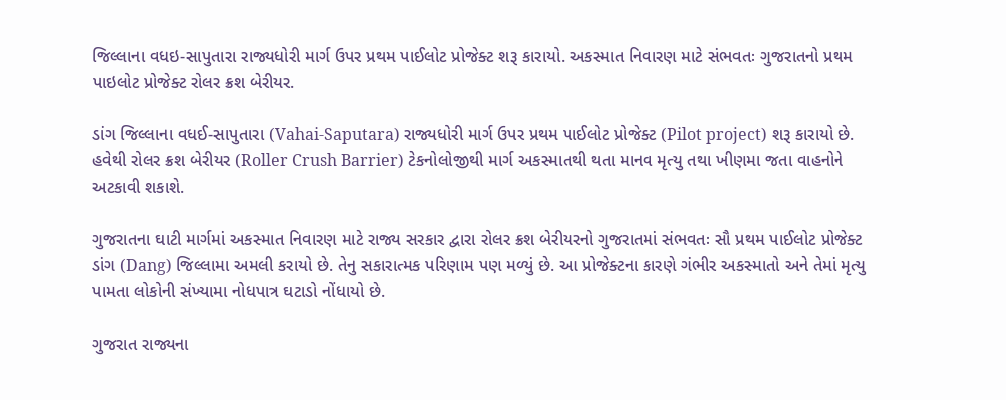જિલ્લાના વધઇ-સાપુતારા રાજ્યધોરી માર્ગ ઉપર પ્રથમ પાઈલોટ પ્રોજેક્ટ શરૂ કારાયો. અકસ્માત નિવારણ માટે સંભવતઃ ગુજરાતનો પ્રથમ પાઇલોટ પ્રોજેક્ટ રોલર ક્રશ બેરીયર.

ડાંગ જિલ્લાના વધઈ-સાપુતારા (Vahai-Saputara) રાજ્યધોરી માર્ગ ઉપર પ્રથમ પાઈલોટ પ્રોજેક્ટ (Pilot project) શરૂ કારાયો છે. હવેથી રોલર ક્રશ બેરીયર (Roller Crush Barrier) ટેકનોલોજીથી માર્ગ અકસ્માતથી થતા માનવ મૃત્યુ તથા ખીણમા જતા વાહનોને અટકાવી શકાશે.

ગુજરાતના ઘાટી માર્ગમાં અકસ્માત નિવારણ માટે રાજ્ય સરકાર દ્વારા રોલર ક્રશ બેરીયરનો ગુજરાતમાં સંભવતઃ સૌ પ્રથમ પાઈલોટ પ્રોજેક્ટ ડાંગ (Dang) જિલ્લામા અમલી કરાયો છે. તેનુ સકારાત્મક પરિણામ પણ મળ્યું છે. આ પ્રોજેક્ટના કારણે ગંભીર અકસ્માતો અને તેમાં મૃત્યુ પામતા લોકોની સંખ્યામા નોધપાત્ર ઘટાડો નોંધાયો છે.

ગુજરાત રાજ્યના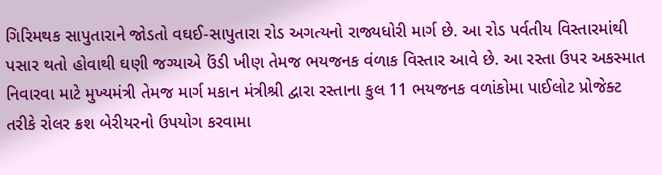ગિરિમથક સાપુતારાને જોડતો વઘઈ-સાપુતારા રોડ અગત્યનો રાજ્યધોરી માર્ગ છે. આ રોડ પર્વતીય વિસ્તારમાંથી પસાર થતો હોવાથી ઘણી જગ્યાએ ઉંડી ખીણ તેમજ ભયજનક વંળાક વિસ્તાર આવે છે. આ રસ્તા ઉપર અકસ્માત નિવારવા માટે મુખ્યમંત્રી તેમજ માર્ગ મકાન મંત્રીશ્રી દ્વારા રસ્તાના કુલ 11 ભયજનક વળાંકોમા પાઈલોટ પ્રોજેક્ટ તરીકે રોલર ક્રશ બેરીયરનો ઉપયોગ કરવામા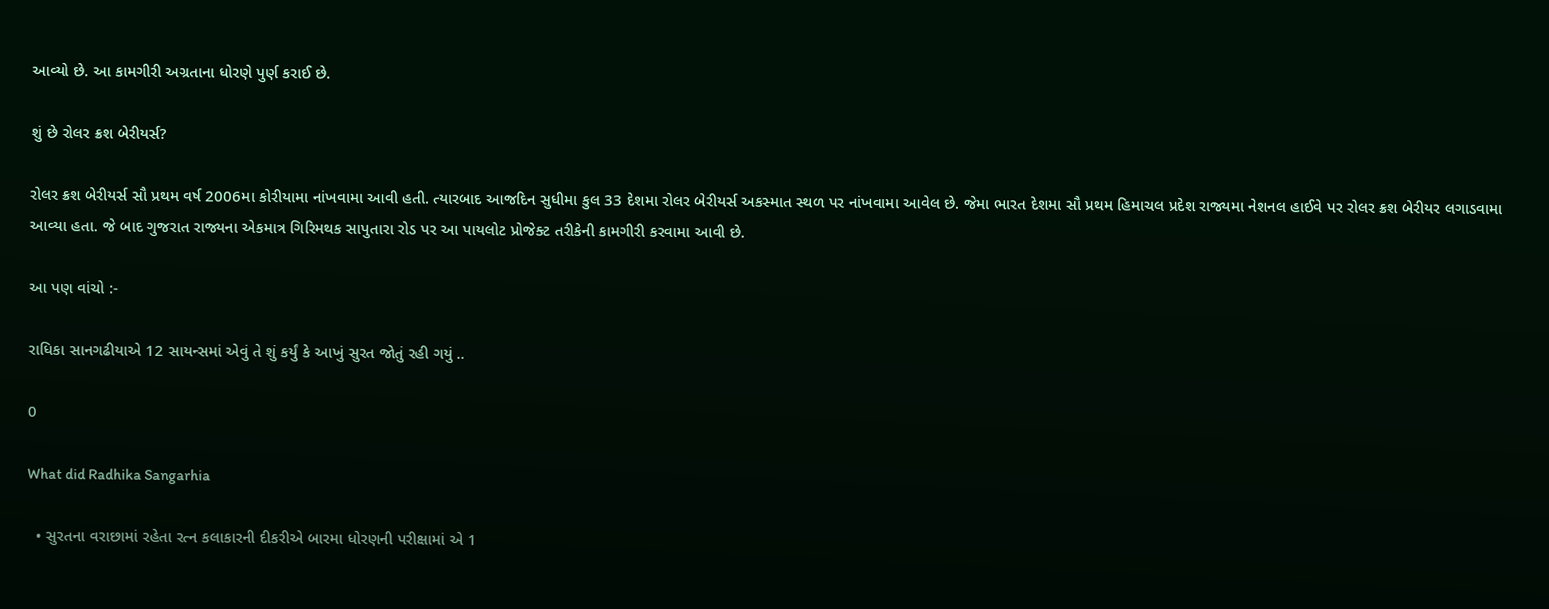આવ્યો છે. આ કામગીરી અગ્રતાના ધોરણે પુર્ણ કરાઈ છે.

શું છે રોલર ક્રશ બેરીયર્સ?

રોલર ક્રશ બેરીયર્સ સૌ પ્રથમ વર્ષ 2006મા કોરીયામા નાંખવામા આવી હતી. ત્યારબાદ આજદિન સુધીમા કુલ 33 દેશમા રોલર બેરીયર્સ અકસ્માત સ્થળ પર નાંખવામા આવેલ છે. જેમા ભારત દેશમા સૌ પ્રથમ હિમાચલ પ્રદેશ રાજ્યમા નેશનલ હાઈવે પર રોલર ક્રશ બેરીયર લગાડવામા આવ્યા હતા. જે બાદ ગુજરાત રાજ્યના એકમાત્ર ગિરિમથક સાપુતારા રોડ પર આ પાયલોટ પ્રોજેક્ટ તરીકેની કામગીરી કરવામા આવી છે.

આ પણ વાંચો :-

રાધિકા સાનગઢીયાએ 12 સાયન્સમાં એવું તે શું કર્યું કે આખું સુરત જોતું રહી ગયું ..

0

What did Radhika Sangarhia

  • સુરતના વરાછામાં રહેતા રત્ન કલાકારની દીકરીએ બારમા ધોરણની પરીક્ષામાં એ 1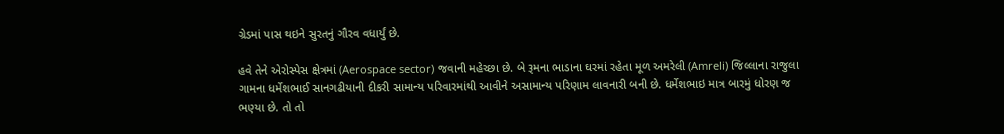ગ્રેડમાં પાસ થઇને સુરતનું ગૌરવ વધાર્યું છે.

હવે તેને એરોસ્પેસ ક્ષેત્રમાં (Aerospace sector) જવાની મહેચ્છા છે. બે રૂમના ભાડાના ઘરમાં રહેતા મૂળ અમરેલી (Amreli) જિલ્લાના રાજુલા ગામના ધર્મેશભાઈ સાનગઢીયાની દીકરી સામાન્ય પરિવારમાંથી આવીને અસામાન્ય પરિણામ લાવનારી બની છે. ધર્મેશભાઇ માત્ર બારમું ધોરણ જ ભણ્યા છે. તો તો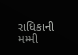રાધિકાની મમ્મી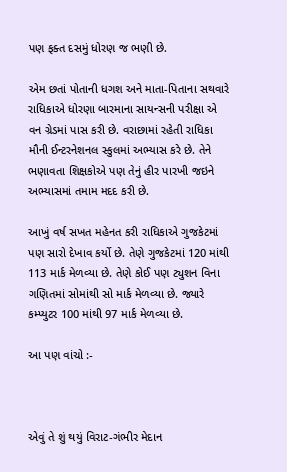પણ ફક્ત દસમું ધોરણ જ ભણી છે.

એમ છતાં પોતાની ધગશ અને માતા-પિતાના સથવારે રાધિકાએ ધોરણા બારમાના સાયન્સની પરીક્ષા એ વન ગ્રેડમાં પાસ કરી છે. વરાછામાં રહેતી રાધિકા મૌની ઈન્ટરનેશનલ સ્કુલમાં અભ્યાસ કરે છે. તેને ભણાવતા શિક્ષકોએ પણ તેનું હીર પારખી જઇને અભ્યાસમાં તમામ મદદ કરી છે.

આખું વર્ષ સખત મહેનત કરી રાધિકાએ ગુજકેટમાં પણ સારો દેખાવ કર્યો છે. તેણે ગુજકેટમાં 120 માંથી 113 માર્ક મેળવ્યા છે. તેણે કોઈ પણ ટ્યુશન વિના ગણિતમાં સોમાંથી સો માર્ક મેળવ્યા છે. જ્યારે કમ્પ્યુટર 100 માંથી 97 માર્ક મેળવ્યા છે.

આ પણ વાંચો :-



એવું તે શું થયું વિરાટ-ગંભીર મેદાન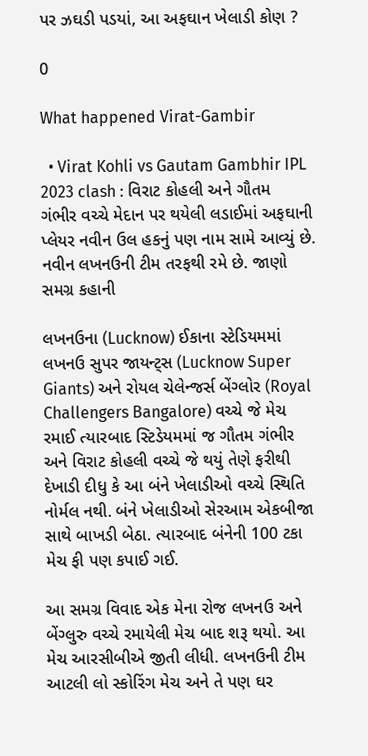પર ઝઘડી પડયાં, આ અફઘાન ખેલાડી કોણ ?

0

What happened Virat-Gambir

  • Virat Kohli vs Gautam Gambhir IPL 2023 clash : વિરાટ કોહલી અને ગૌતમ ગંભીર વચ્ચે મેદાન પર થયેલી લડાઈમાં અફઘાની પ્લેયર નવીન ઉલ હકનું પણ નામ સામે આવ્યું છે. નવીન લખનઉની ટીમ તરફથી રમે છે. જાણો સમગ્ર કહાની

લખનઉના (Lucknow) ઈકાના સ્ટેડિયમમાં લખનઉ સુપર જાયન્ટ્સ (Lucknow Super Giants) અને રોયલ ચેલેન્જર્સ બેંગ્લોર (Royal Challengers Bangalore) વચ્ચે જે મેચ રમાઈ ત્યારબાદ સ્ટિડેયમમાં જ ગૌતમ ગંભીર અને વિરાટ કોહલી વચ્ચે જે થયું તેણે ફરીથી દેખાડી દીધુ કે આ બંને ખેલાડીઓ વચ્ચે સ્થિતિ નોર્મલ નથી. બંને ખેલાડીઓ સેરઆમ એકબીજા સાથે બાખડી બેઠા. ત્યારબાદ બંનેની 100 ટકા મેચ ફી પણ કપાઈ ગઈ.

આ સમગ્ર વિવાદ એક મેના રોજ લખનઉ અને બેંગ્લુરુ વચ્ચે રમાયેલી મેચ બાદ શરૂ થયો. આ મેચ આરસીબીએ જીતી લીધી. લખનઉની ટીમ આટલી લો સ્કોરિંગ મેચ અને તે પણ ઘર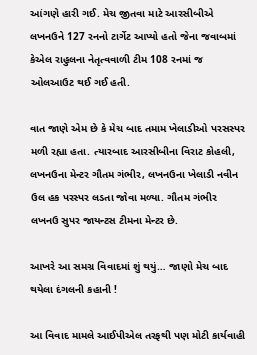આંગણે હારી ગઈ. મેચ જીતવા માટે આરસીબીએ લખનઉને 127 રનનો ટાર્ગેટ આપ્યો હતો જેના જવાબમાં કેએલ રાહુલના નેતૃત્વવાળી ટીમ 108 રનમાં જ ઓલઆઉટ થઈ ગઈ હતી.

વાત જાણે એમ છે કે મેચ બાદ તમામ ખેલાડીઓ પરસસ્પર મળી રહ્યા હતા. ત્યારબાદ આરસીબીના વિરાટ કોહલી, લખનઉના મેન્ટર ગૌતમ ગંભીર, લખનઉના ખેલાડી નવીન ઉલ હક પરસ્પર લડતા જોવા મળ્યા. ગૌતમ ગંભીર લખનઉ સુપર જાયન્ટસ ટીમના મેન્ટર છે.

આખરે આ સમગ્ર વિવાદમાં શું થયું… જાણો મેચ બાદ થયેલા દંગલની કહાની !

આ વિવાદ મામલે આઈપીએલ તરફથી પણ મોટી કાર્યવાહી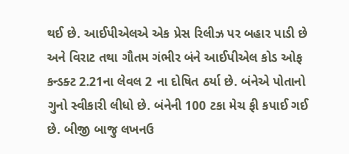થઈ છે. આઈપીએલએ એક પ્રેસ રિલીઝ પર બહાર પાડી છે અને વિરાટ તથા ગૌતમ ગંભીર બંને આઈપીએલ કોડ ઓફ કન્ડક્ટ 2.21ના લેવલ 2 ના દોષિત ઠર્યા છે. બંનેએ પોતાનો ગુનો સ્વીકારી લીધો છે. બંનેની 100 ટકા મેચ ફી કપાઈ ગઈ છે. બીજી બાજુ લખનઉ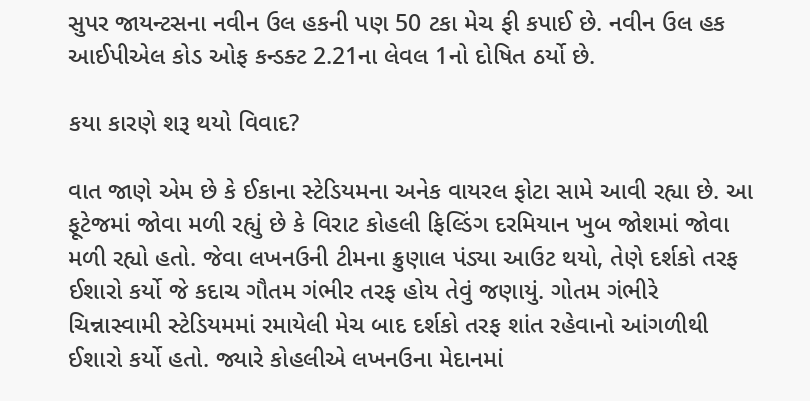સુપર જાયન્ટસના નવીન ઉલ હકની પણ 50 ટકા મેચ ફી કપાઈ છે. નવીન ઉલ હક આઈપીએલ કોડ ઓફ કન્ડક્ટ 2.21ના લેવલ 1નો દોષિત ઠર્યો છે.

કયા કારણે શરૂ થયો વિવાદ?

વાત જાણે એમ છે કે ઈકાના સ્ટેડિયમના અનેક વાયરલ ફોટા સામે આવી રહ્યા છે. આ ફૂટેજમાં જોવા મળી રહ્યું છે કે વિરાટ કોહલી ફિલ્ડિંગ દરમિયાન ખુબ જોશમાં જોવા મળી રહ્યો હતો. જેવા લખનઉની ટીમના ક્રુણાલ પંડ્યા આઉટ થયો, તેણે દર્શકો તરફ ઈશારો કર્યો જે કદાચ ગૌતમ ગંભીર તરફ હોય તેવું જણાયું. ગોતમ ગંભીરે ચિન્નાસ્વામી સ્ટેડિયમમાં રમાયેલી મેચ બાદ દર્શકો તરફ શાંત રહેવાનો આંગળીથી ઈશારો કર્યો હતો. જ્યારે કોહલીએ લખનઉના મેદાનમાં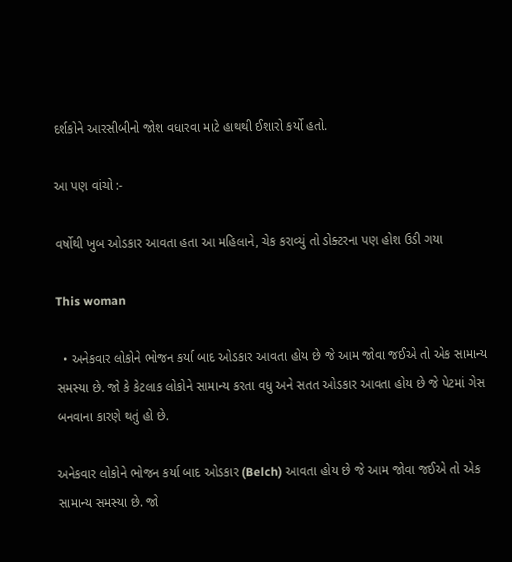દર્શકોને આરસીબીનો જોશ વધારવા માટે હાથથી ઈશારો કર્યો હતો.

આ પણ વાંચો :-

વર્ષોથી ખુબ ઓડકાર આવતા હતા આ મહિલાને, ચેક કરાવ્યું તો ડોક્ટરના પણ હોશ ઉડી ગયા

This woman

  • અનેકવાર લોકોને ભોજન કર્યા બાદ ઓડકાર આવતા હોય છે જે આમ જોવા જઈએ તો એક સામાન્ય સમસ્યા છે. જો કે કેટલાક લોકોને સામાન્ય કરતા વધુ અને સતત ઓડકાર આવતા હોય છે જે પેટમાં ગેસ બનવાના કારણે થતું હો છે.

અનેકવાર લોકોને ભોજન કર્યા બાદ ઓડકાર (Belch) આવતા હોય છે જે આમ જોવા જઈએ તો એક સામાન્ય સમસ્યા છે. જો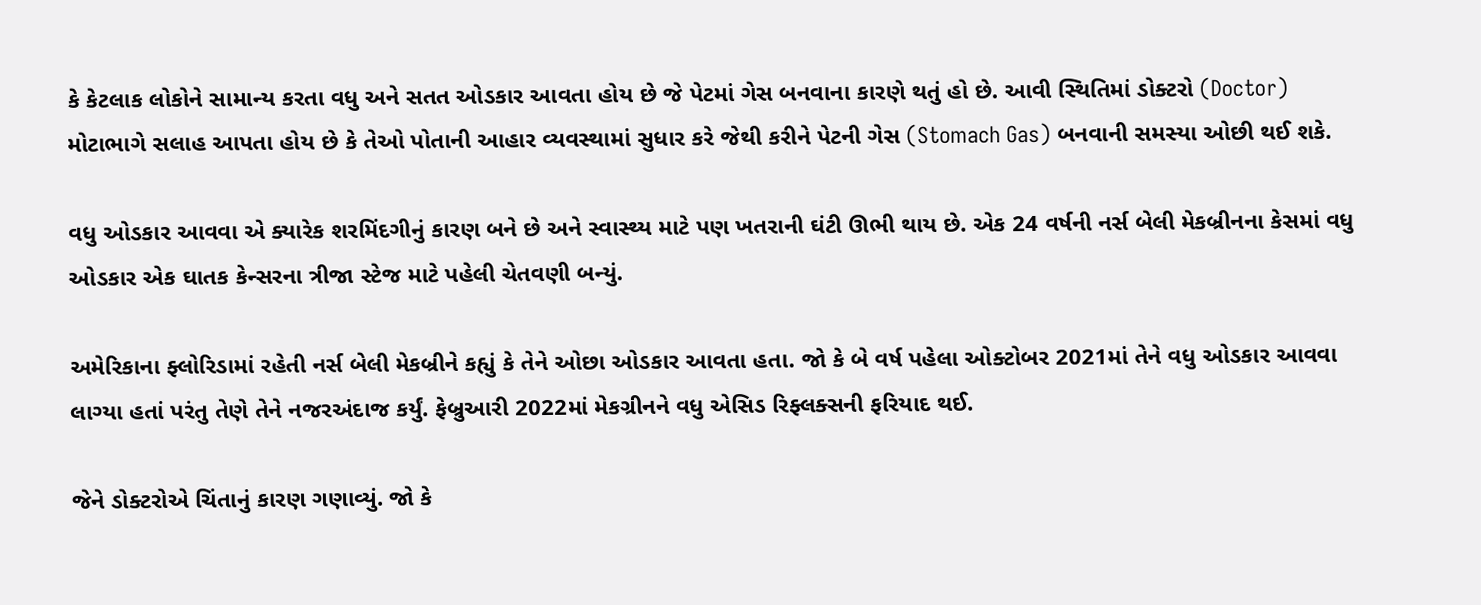કે કેટલાક લોકોને સામાન્ય કરતા વધુ અને સતત ઓડકાર આવતા હોય છે જે પેટમાં ગેસ બનવાના કારણે થતું હો છે. આવી સ્થિતિમાં ડોક્ટરો (Doctor) મોટાભાગે સલાહ આપતા હોય છે કે તેઓ પોતાની આહાર વ્યવસ્થામાં સુધાર કરે જેથી કરીને પેટની ગેસ (Stomach Gas) બનવાની સમસ્યા ઓછી થઈ શકે.

વધુ ઓડકાર આવવા એ ક્યારેક શરમિંદગીનું કારણ બને છે અને સ્વાસ્થ્ય માટે પણ ખતરાની ઘંટી ઊભી થાય છે. એક 24 વર્ષની નર્સ બેલી મેકબ્રીનના કેસમાં વધુ ઓડકાર એક ઘાતક કેન્સરના ત્રીજા સ્ટેજ માટે પહેલી ચેતવણી બન્યું.

અમેરિકાના ફ્લોરિડામાં રહેતી નર્સ બેલી મેકબ્રીને કહ્યું કે તેને ઓછા ઓડકાર આવતા હતા. જો કે બે વર્ષ પહેલા ઓક્ટોબર 2021માં તેને વધુ ઓડકાર આવવા લાગ્યા હતાં પરંતુ તેણે તેને નજરઅંદાજ કર્યું. ફેબ્રુઆરી 2022માં મેકગ્રીનને વધુ એસિડ રિફ્લક્સની ફરિયાદ થઈ.

જેને ડોક્ટરોએ ચિંતાનું કારણ ગણાવ્યું. જો કે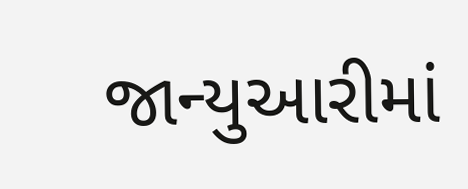જાન્યુઆરીમાં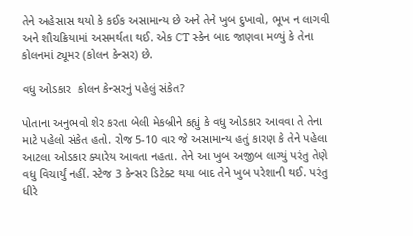તેને અહેસાસ થયો કે કઈક અસામાન્ય છે અને તેને ખુબ દુખાવો, ભૂખ ન લાગવી અને શૌચક્રિયામાં અસમર્થતા થઈ. એક CT સ્કેન બાદ જાણવા મળ્યું કે તેના કોલનમાં ટ્યૂમર (કોલન કેન્સર) છે.

વધુ ઓડકાર  કોલન કેન્સરનું પહેલું સંકેત?

પોતાના અનુભવો શેર કરતા બેલી મેકબ્રીને કહ્યું કે વધુ ઓડકાર આવવા તે તેના માટે પહેલો સંકેત હતો. રોજ 5-10 વાર જે અસામાન્ય હતું કારણ કે તેને પહેલા આટલા ઓડકાર ક્યારેય આવતા નહતા. તેને આ ખુબ અજીબ લાગ્યું પરંતુ તેણે વધુ વિચાર્યું નહીં. સ્ટેજ 3 કેન્સર ડિટેક્ટ થયા બાદ તેને ખુબ પરેશાની થઈ. પરંતુ ધીરે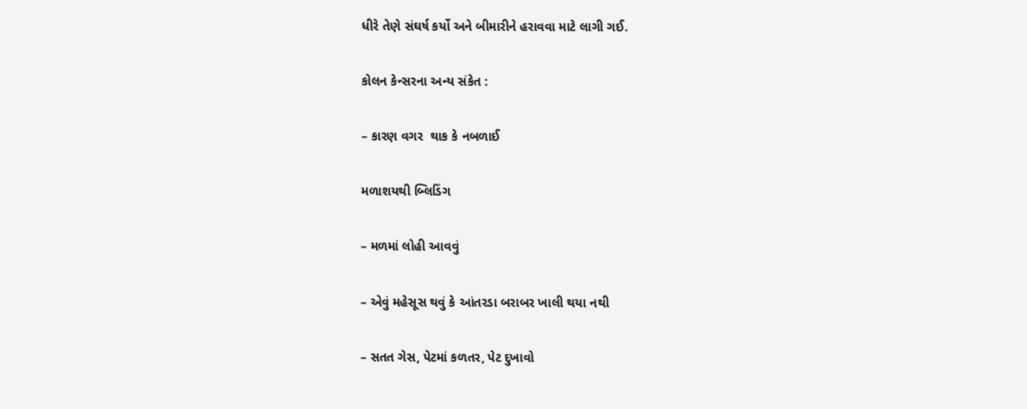ધીરે તેણે સંઘર્ષ કર્યો અને બીમારીને હરાવવા માટે લાગી ગઈ.

કોલન કેન્સરના અન્ય સંકેત :

– કારણ વગર  થાક કે નબળાઈ

મળાશયથી બ્લિડિંગ

– મળમાં લોહી આવવું

– એવું મહેસૂસ થવું કે આંતરડા બરાબર ખાલી થયા નથી

– સતત ગેસ, પેટમાં કળતર, પેટ દુખાવો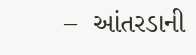–  આંતરડાની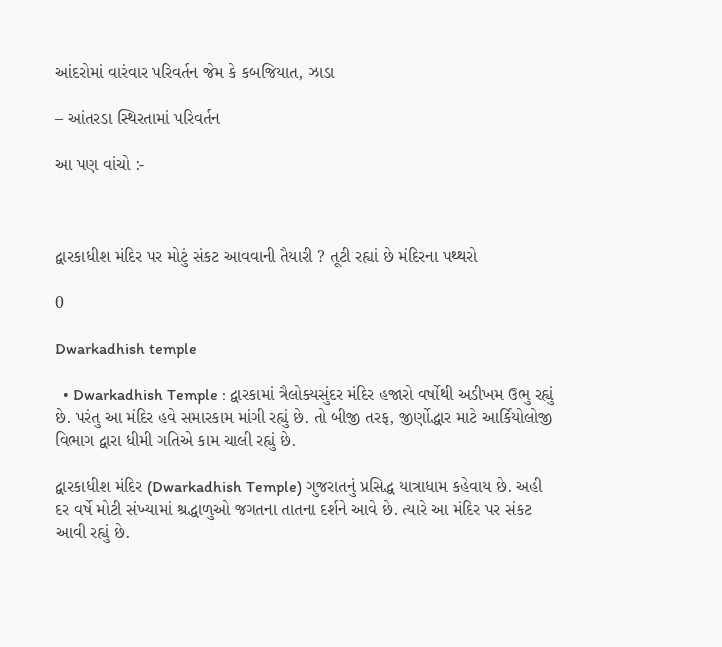આંદરોમાં વારંવાર પરિવર્તન જેમ કે કબજિયાત, ઝાડા

– આંતરડા સ્થિરતામાં પરિવર્તન

આ પણ વાંચો :-



દ્વારકાધીશ મંદિર પર મોટું સંકટ આવવાની તૈયારી ? તૂટી રહ્યાં છે મંદિરના પથ્થરો

0

Dwarkadhish temple

  • Dwarkadhish Temple : દ્વારકામાં ત્રૈલોક્યસુંદર મંદિર હજારો વર્ષોથી અડીખમ ઉભુ રહ્યું છે. પરંતુ આ મંદિર હવે સમારકામ માંગી રહ્યું છે. તો બીજી તરફ, જીર્ણોદ્ધાર માટે આર્કિયોલોજી વિભાગ દ્વારા ધીમી ગતિએ કામ ચાલી રહ્યું છે.

દ્વારકાધીશ મંદિર (Dwarkadhish Temple) ગુજરાતનું પ્રસિદ્ધ યાત્રાધામ કહેવાય છે. અહી દર વર્ષે મોટી સંખ્યામાં શ્રદ્ધાળુઓ જગતના તાતના દર્શને આવે છે. ત્યારે આ મંદિર પર સંકટ આવી રહ્યું છે.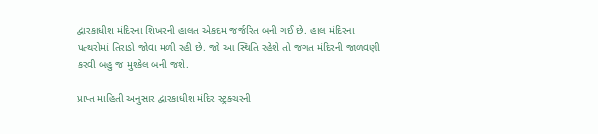દ્વારકાધીશ મંદિરના શિખરની હાલત એકદમ જર્જરિત બની ગઈ છે. હાલ મંદિરના પત્થરોમાં તિરાડો જોવા મળી રહી છે. જો આ સ્થિતિ રહેશે તો જગત મંદિરની જાળવણી કરવી બહુ જ મુશ્કેલ બની જશે.

પ્રાપ્ત માહિતી અનુસાર દ્વારકાધીશ મંદિર સ્ટ્રક્ચરની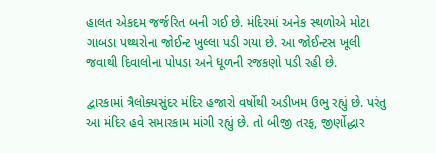હાલત એકદમ જર્જરિત બની ગઈ છે. મંદિરમાં અનેક સ્થળોએ મોટા ગાબડા પથ્થરોના જોઈન્ટ ખુલ્લા પડી ગયા છે. આ જોઈન્ટસ ખૂલી જવાથી દિવાલોના પોપડા અને ધૂળની રજકણો પડી રહી છે.

દ્વારકામાં ત્રૈલોક્યસુંદર મંદિર હજારો વર્ષોથી અડીખમ ઉભુ રહ્યું છે. પરંતુ આ મંદિર હવે સમારકામ માંગી રહ્યું છે. તો બીજી તરફ, જીર્ણોદ્ધાર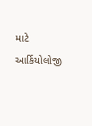માટે આર્કિયોલોજી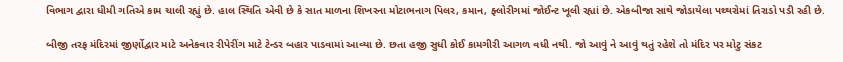વિભાગ દ્વારા ધીમી ગતિએ કામ ચાલી રહ્યું છે. હાલ સ્થિતિ એવી છે કે સાત માળના શિખરના મોટાભનાગ પિલર, કમાન, ફ્લોરીગમાં જોઈન્ટ ખૂલી રહ્યાં છે. એકબીજા સાથે જોડાયેલા પથ્થરોમાં તિરાડો પડી રહી છે.

બીજી તરફ મંદિરમાં જીર્ણોદ્વાર માટે અનેકવાર રીપેરીંગ માટે ટેન્ડર બહાર પાડવામાં આવ્યા છે. છતા હજી સુધી કોઈ કામગીરી આગળ વધી નથી. જો આવું ને આવું થતું રહેશે તો મંદિર પર મોટુ સંકટ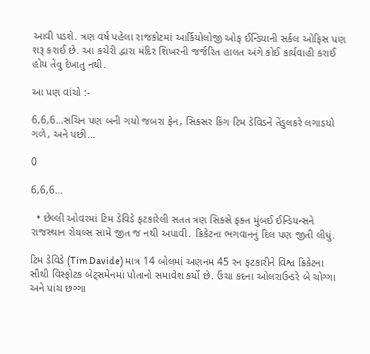આવી પડશે. ત્રણ વર્ષ પહેલા રાજકોટમાં આર્કિયોલોજી ઓફ ઈન્ડિયાની સર્કલ ઓફિસ પણ શરૂ કરાઈ છે. આ કચેરી દ્વારા મંદિર શિખરની જર્જરિત હાલત અંગે કોઈ કાર્યવાહી કરાઈ હોય તેવુ દેખાતુ નથી.

આ પણ વાંચો :-

6,6,6…સચિન પણ બની ગયો જબરા ફેન, સિક્સર કિંગ ટિમ ડેવિડને તેંડુલકરે લગાડયો ગળે, અને પછી…

0

6,6,6…

  • છેલ્લી ઓવરમાં ટિમ ડેવિડે ફટકારેલી સતત ત્રણ સિક્સે ફક્ત મુંબઈ ઈન્ડિયન્સને રાજસ્થાન રોયલ્સ સામે જીત જ નથી અપાવી. ક્રિકેટના ભગવાનનું દિલ પણ જીતી લીધું.

ટિમ ડેવિડે (Tim Davide) માત્ર 14 બોલમાં અણનમ 45 રન ફટકારીને વિશ્વ ક્રિકેટના સૌથી વિસ્ફોટક બેટ્સમેનમાં પોતાનો સમાવેશ કર્યો છે. ઉંચા કદના ઓલરાઉન્ડરે બે ચોગ્ગા અને પાંચ છગ્ગા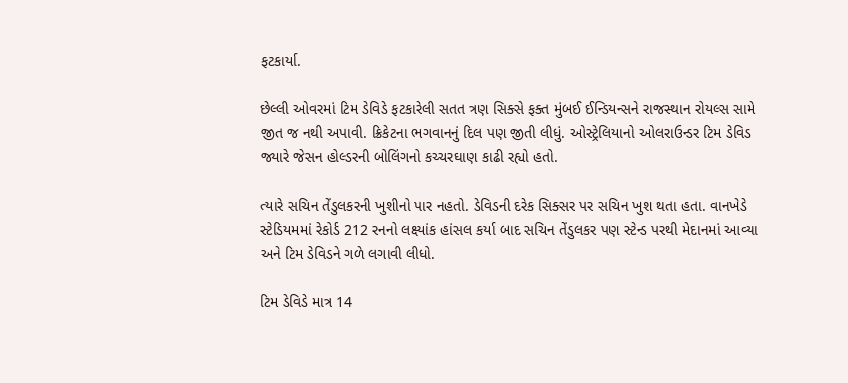ફટકાર્યા.

છેલ્લી ઓવરમાં ટિમ ડેવિડે ફટકારેલી સતત ત્રણ સિક્સે ફક્ત મુંબઈ ઈન્ડિયન્સને રાજસ્થાન રોયલ્સ સામે જીત જ નથી અપાવી. ક્રિકેટના ભગવાનનું દિલ પણ જીતી લીધું. ઓસ્ટ્રેલિયાનો ઓલરાઉન્ડર ટિમ ડેવિડ જ્યારે જેસન હોલ્ડરની બોલિંગનો કચ્ચરઘાણ કાઢી રહ્યો હતો.

ત્યારે સચિન તેંડુલકરની ખુશીનો પાર નહતો. ડેવિડની દરેક સિક્સર પર સચિન ખુશ થતા હતા. વાનખેડે સ્ટેડિયમમાં રેકોર્ડ 212 રનનો લક્ષ્યાંક હાંસલ કર્યા બાદ સચિન તેંડુલકર પણ સ્ટેન્ડ પરથી મેદાનમાં આવ્યા અને ટિમ ડેવિડને ગળે લગાવી લીધો.

ટિમ ડેવિડે માત્ર 14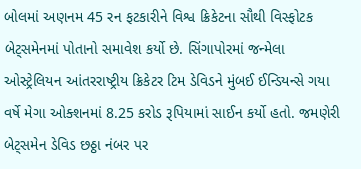બોલમાં અણનમ 45 રન ફટકારીને વિશ્વ ક્રિકેટના સૌથી વિસ્ફોટક બેટ્સમેનમાં પોતાનો સમાવેશ કર્યો છે. સિંગાપોરમાં જન્મેલા ઓસ્ટ્રેલિયન આંતરરાષ્ટ્રીય ક્રિકેટર ટિમ ડેવિડને મુંબઈ ઈન્ડિયન્સે ગયા વર્ષે મેગા ઓક્શનમાં 8.25 કરોડ રૂપિયામાં સાઈન કર્યો હતો. જમણેરી બેટ્સમેન ડેવિડ છઠ્ઠા નંબર પર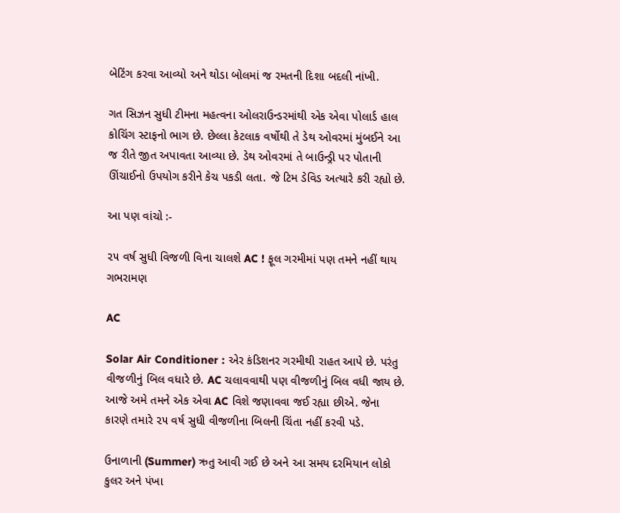બેટિંગ કરવા આવ્યો અને થોડા બોલમાં જ રમતની દિશા બદલી નાંખી.

ગત સિઝન સુધી ટીમના મહત્વના ઓલરાઉન્ડરમાંથી એક એવા પોલાર્ડ હાલ કોચિંગ સ્ટાફનો ભાગ છે. છેલ્લા કેટલાક વર્ષોથી તે ડેથ ઓવરમાં મુંબઈને આ જ રીતે જીત અપાવતા આવ્યા છે. ડેથ ઓવરમાં તે બાઉન્ડ્રી પર પોતાની ઊંચાઈનો ઉપયોગ કરીને કેચ પકડી લતા. જે ટિમ ડેવિડ અત્યારે કરી રહ્યો છે.

આ પણ વાંચો :-

૨૫ વર્ષ સુધી વિજળી વિના ચાલશે AC ! ફૂલ ગરમીમાં પણ તમને નહીં થાય ગભરામણ

AC

Solar Air Conditioner : એર કંડિશનર ગરમીથી રાહત આપે છે. પરંતુ વીજળીનું બિલ વધારે છે. AC ચલાવવાથી પણ વીજળીનું બિલ વધી જાય છે. આજે અમે તમને એક એવા AC વિશે જણાવવા જઈ રહ્યા છીએ. જેના કારણે તમારે ૨૫ વર્ષ સુધી વીજળીના બિલની ચિંતા નહીં કરવી પડે.

ઉનાળાની (Summer) ઋતુ આવી ગઈ છે અને આ સમય દરમિયાન લોકો કુલર અને પંખા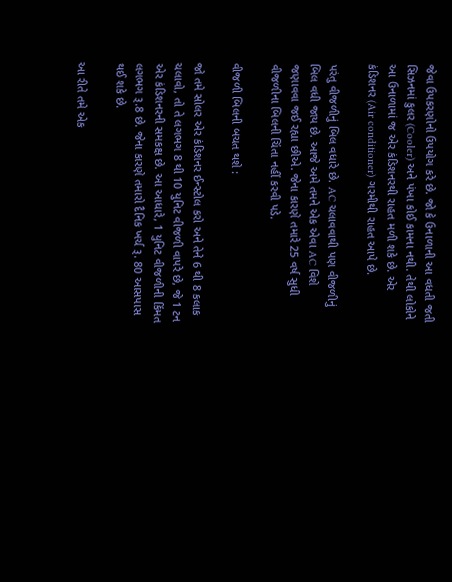જેવા ઉપકરણોનો ઉપયોગ કરે છે. જો કે ઉનાળાની આ વધતી જતી સિઝનમાં કુલર (Cooler) અને પંખા કોઈ કામના નથી. તેથી લોકોને આ ઉનાળામાં જ એર કંડિશનરથી રાહત મળી શકે છે. એર કંડિશનર (Air conditioner) ગરમીથી રાહત આપે છે.

પરંતુ વીજળીનું બિલ વધારે છે. AC ચલાવવાથી પણ વીજળીનું બિલ વધી જાય છે. આજે અમે તમને એક એવા AC વિશે જણાવવા જઈ રહ્યા છીએ. જેના કારણે તમારે 25 વર્ષ સુધી વીજળીના બિલની ચિંતા નહીં કરવી પડે.

વીજળી બિલની બચત થશે :

જો તમે સોલર એર કંડિશનર ઈન્સ્ટોલ કરો અને તેને 6 થી 8 કલાક ચલાવો, તો તે લગભગ 8 થી 10 યુનિટ વીજળી વાપરે છે, જે 1 ટન એર કંડિશનરની સમકક્ષ છે. આ આધારે, 1 યુનિટ વીજળીની કિંમત લગભગ રૂ.8 છે. જેના કારણે તમારો દૈનિક ખર્ચ રૂ. 80 આસપાસ થઈ શકે છે.

આ રીતે તમે એક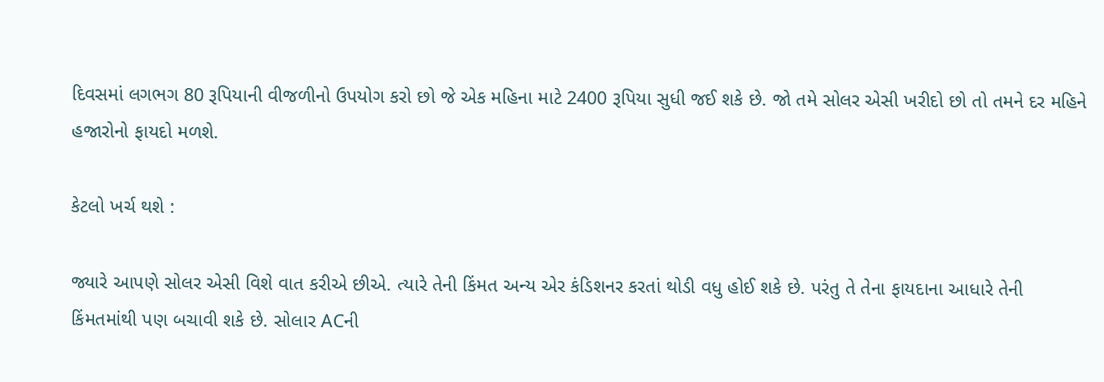દિવસમાં લગભગ 80 રૂપિયાની વીજળીનો ઉપયોગ કરો છો જે એક મહિના માટે 2400 રૂપિયા સુધી જઈ શકે છે. જો તમે સોલર એસી ખરીદો છો તો તમને દર મહિને હજારોનો ફાયદો મળશે.

કેટલો ખર્ચ થશે :

જ્યારે આપણે સોલર એસી વિશે વાત કરીએ છીએ. ત્યારે તેની કિંમત અન્ય એર કંડિશનર કરતાં થોડી વધુ હોઈ શકે છે. પરંતુ તે તેના ફાયદાના આધારે તેની કિંમતમાંથી પણ બચાવી શકે છે. સોલાર ACની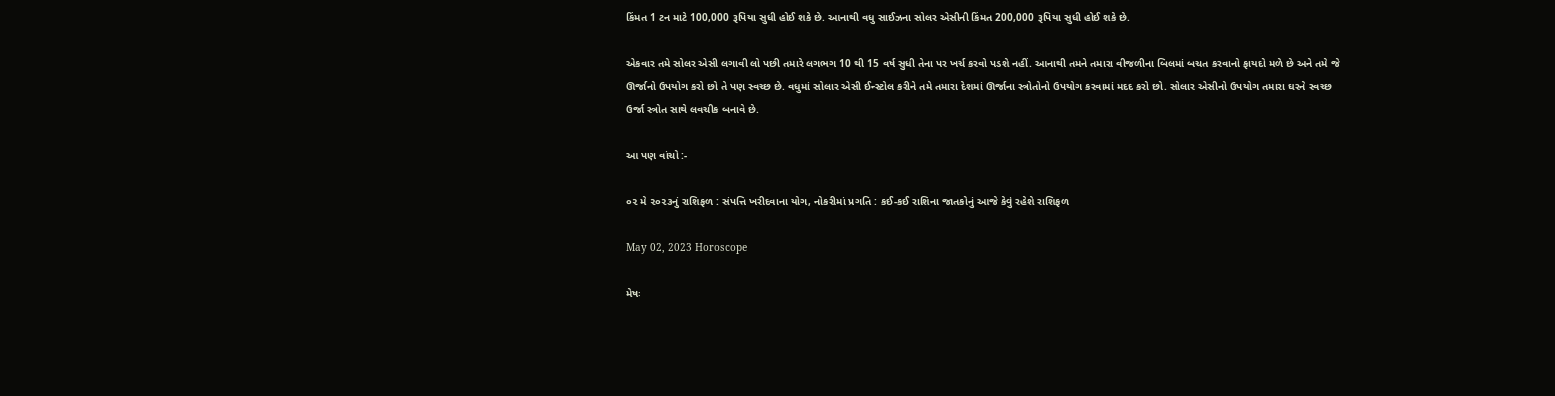કિંમત 1 ટન માટે 100,000 રૂપિયા સુધી હોઈ શકે છે. આનાથી વધુ સાઈઝના સોલર એસીની કિંમત 200,000 રૂપિયા સુધી હોઈ શકે છે.

એકવાર તમે સોલર એસી લગાવી લો પછી તમારે લગભગ 10 થી 15 વર્ષ સુધી તેના પર ખર્ચ કરવો પડશે નહીં. આનાથી તમને તમારા વીજળીના બિલમાં બચત કરવાનો ફાયદો મળે છે અને તમે જે ઊર્જાનો ઉપયોગ કરો છો તે પણ સ્વચ્છ છે. વધુમાં સોલાર એસી ઈન્સ્ટોલ કરીને તમે તમારા દેશમાં ઊર્જાના સ્ત્રોતોનો ઉપયોગ કરવામાં મદદ કરો છો. સોલાર એસીનો ઉપયોગ તમારા ઘરને સ્વચ્છ ઉર્જા સ્ત્રોત સાથે લવચીક બનાવે છે.

આ પણ વાંચો :-

૦૨ મે ૨૦૨૩નું રાશિફળ : સંપત્તિ ખરીદવાના યોગ, નોકરીમાં પ્રગતિ : કઈ-કઈ રાશિના જાતકોનું આજે કેવું રહેશે રાશિફળ

May 02, 2023 Horoscope

મેષઃ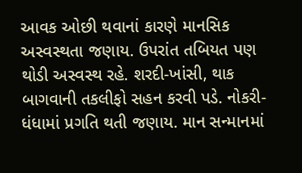આવક ઓછી થવાનાં કારણે માનસિક અસ્વસ્થતા જણાય. ઉપરાંત તબિયત પણ થોડી અસ્વસ્થ રહે. શરદી-ખાંસી, થાક બાગવાની તકલીફો સહન કરવી પડે. નોકરી-ધંધામાં પ્રગતિ થતી જણાય. માન સન્માનમાં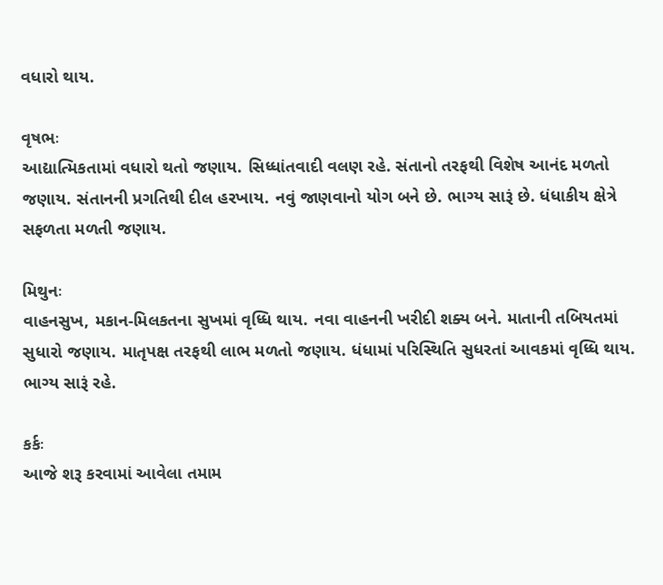વધારો થાય.

વૃષભઃ
આદ્યાત્મિકતામાં વધારો થતો જણાય. સિધ્ધાંતવાદી વલણ રહે. સંતાનો તરફથી વિશેષ આનંદ મળતો જણાય. સંતાનની પ્રગતિથી દીલ હરખાય. નવું જાણવાનો યોગ બને છે. ભાગ્ય સારૂં છે. ધંધાકીય ક્ષેત્રે સફળતા મળતી જણાય.

મિથુનઃ
વાહનસુખ, મકાન-મિલકતના સુખમાં વૃધ્ધિ થાય. નવા વાહનની ખરીદી શક્ય બને. માતાની તબિયતમાં સુધારો જણાય. માતૃપક્ષ તરફથી લાભ મળતો જણાય. ધંધામાં પરિસ્થિતિ સુધરતાં આવકમાં વૃધ્ધિ થાય. ભાગ્ય સારૂં રહે.

કર્કઃ
આજે શરૂ કરવામાં આવેલા તમામ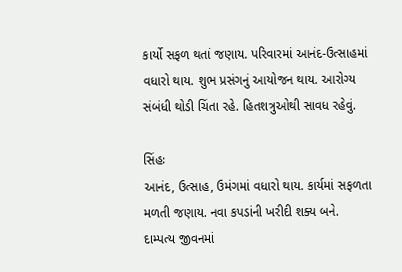કાર્યો સફળ થતાં જણાય. પરિવારમાં આનંદ-ઉત્સાહમાં વધારો થાય. શુભ પ્રસંગનું આયોજન થાય. આરોગ્ય સંબંધી થોડી ચિંતા રહે. હિતશત્રુઓથી સાવધ રહેવું.

સિંહઃ
આનંદ, ઉત્સાહ, ઉમંગમાં વધારો થાય. કાર્યમાં સફળતા મળતી જણાય. નવા કપડાંની ખરીદી શક્ય બને. દામ્પત્ય જીવનમાં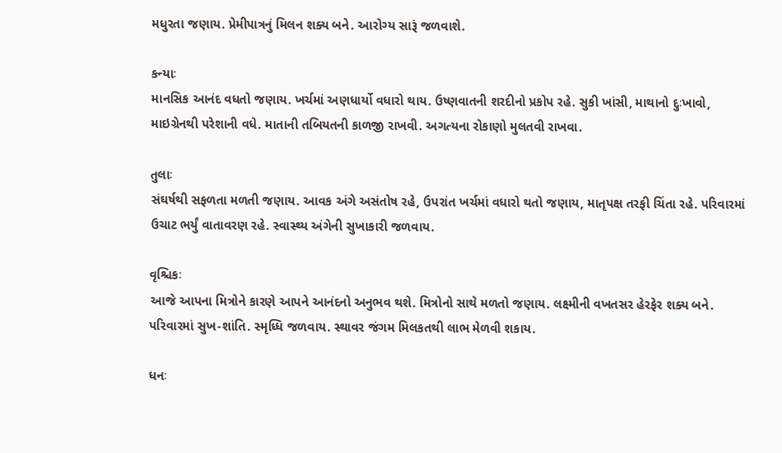મધુરતા જણાય. પ્રેમીપાત્રનું મિલન શક્ય બને. આરોગ્ય સારૂં જળવાશે.

કન્યાઃ
માનસિક આનંદ વધતો જણાય. ખર્ચમાં અણધાર્યો વધારો થાય. ઉષ્ણવાતની શરદીનો પ્રકોપ રહે. સુકી ખાંસી, માથાનો દુઃખાવો, માઇગ્રેનથી પરેશાની વધે. માતાની તબિયતની કાળજી રાખવી. અગત્યના રોકાણો મુલતવી રાખવા.

તુલાઃ
સંઘર્ષથી સફળતા મળતી જણાય. આવક અંગે અસંતોષ રહે, ઉપરાંત ખર્ચમાં વધારો થતો જણાય, માતૃપક્ષ તરફી ચિંતા રહે. પરિવારમાં ઉચાટ ભર્યું વાતાવરણ રહે. સ્વાસ્થ્ય અંગેની સુખાકારી જળવાય.

વૃશ્ચિકઃ
આજે આપના મિત્રોને કારણે આપને આનંદનો અનુભવ થશે. મિત્રોનો સાથે મળતો જણાય. લક્ષ્મીની વખતસર હેરફેર શક્ય બને. પરિવારમાં સુખ-શાંતિ. સ્મૃધ્ધિ જળવાય. સ્થાવર જંગમ મિલકતથી લાભ મેળવી શકાય.

ધનઃ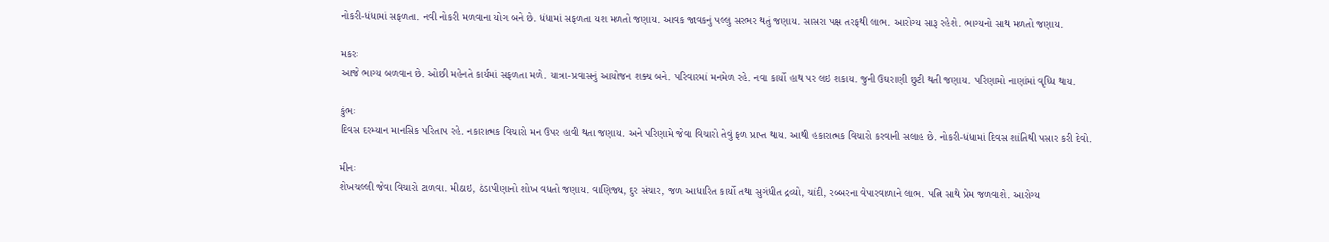નોકરી-ધંધામાં સફળતા. નવી નોકરી મળવાના યોગ બને છે. ધંધામાં સફળતા યશ મળતો જણાય. આવક જાવકનું પલ્લુ સરભર થતું જણાય. સાસરા પક્ષ તરફથી લાભ. આરોગ્ય સારૂ રહેશે. ભાગ્યનો સાથ મળતો જણાય.

મકરઃ
આજે ભાગ્ય બળવાન છે. ઓછી મહેનતે કાર્યમાં સફળતા મળે. યાત્રા-પ્રવાસનું આયોજન શક્ય બને. પરિવારમાં મનમેળ રહે. નવા કાર્યો હાથ પર લઇ શકાય. જુની ઉઘરાણી છુટી થતી જણાય. પરિણામો નાણાંમાં વૃધ્ધિ થાય.

કુંભઃ
દિવસ દરમ્યાન માનસિક પરિતાપ રહે. નકારાત્મક વિચારો મન ઉપર હાવી થતા જણાય. અને પરિણામે જેવા વિચારો તેવું ફળ પ્રાપ્‍ત થાય. આથી હકારાત્મક વિચારો કરવાની સલાહ છે. નોકરી-ધંધામાં દિવસ શાંતિથી પસાર કરી દેવો.

મીનઃ
શેખચલ્લી જેવા વિચારો ટાળવા. મીઠાઇ, ઠંડાપીણાનો શોખ વધતો જણાય. વાણિજ્ય, દુર સંચાર, જળ આધારિત કાર્યો તથા સુગંધીત દ્રવ્યો, ચાંદી, રબ્બરના વેપારવાળાને લાભ. પત્નિ સાથે પ્રેમ જળવાશે. આરોગ્ય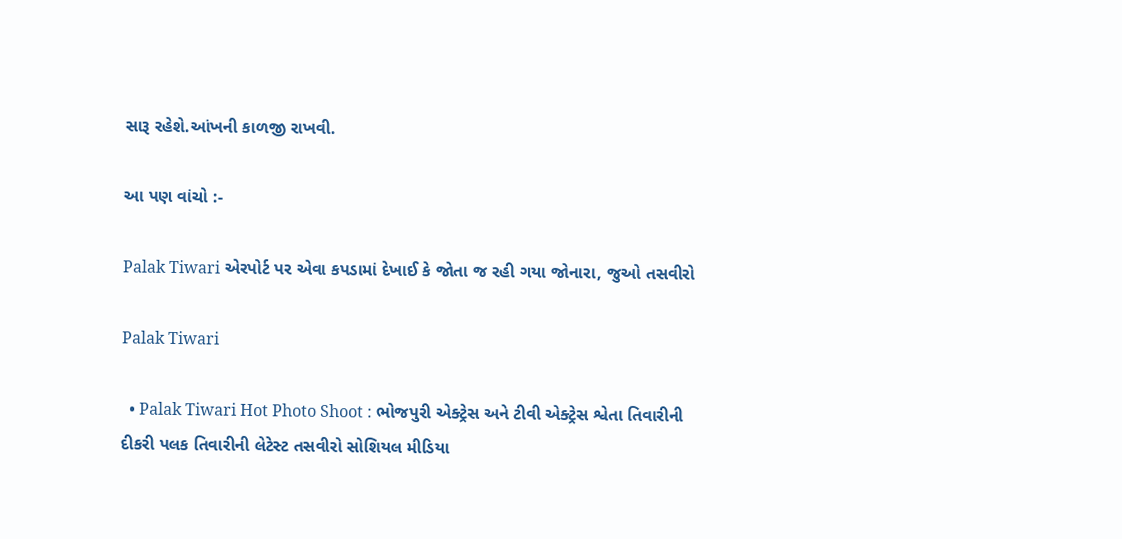સારૂ રહેશે.આંખની કાળજી રાખવી.

આ પણ વાંચો :-

Palak Tiwari એરપોર્ટ પર એવા કપડામાં દેખાઈ કે જોતા જ રહી ગયા જોનારા, જુઓ તસવીરો

Palak Tiwari

  • Palak Tiwari Hot Photo Shoot : ભોજપુરી એક્ટ્રેસ અને ટીવી એક્ટ્રેસ શ્વેતા તિવારીની દીકરી પલક તિવારીની લેટેસ્ટ તસવીરો સોશિયલ મીડિયા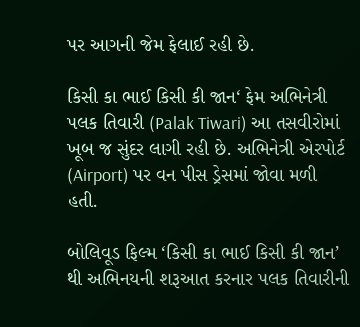પર આગની જેમ ફેલાઈ રહી છે.

કિસી કા ભાઈ કિસી કી જાન‘ ફેમ અભિનેત્રી પલક તિવારી (Palak Tiwari) આ તસવીરોમાં ખૂબ જ સુંદર લાગી રહી છે. અભિનેત્રી એરપોર્ટ (Airport) પર વન પીસ ડ્રેસમાં જોવા મળી હતી.

બોલિવૂડ ફિલ્મ ‘કિસી કા ભાઈ કિસી કી જાન’ થી અભિનયની શરૂઆત કરનાર પલક તિવારીની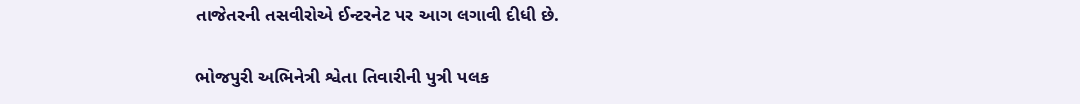તાજેતરની તસવીરોએ ઈન્ટરનેટ પર આગ લગાવી દીધી છે.

ભોજપુરી અભિનેત્રી શ્વેતા તિવારીની પુત્રી પલક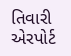તિવારી એરપોર્ટ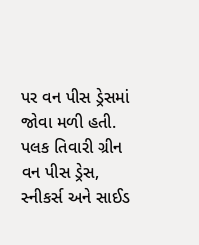પર વન પીસ ડ્રેસમાં જોવા મળી હતી. પલક તિવારી ગ્રીન વન પીસ ડ્રેસ, સ્નીકર્સ અને સાઈડ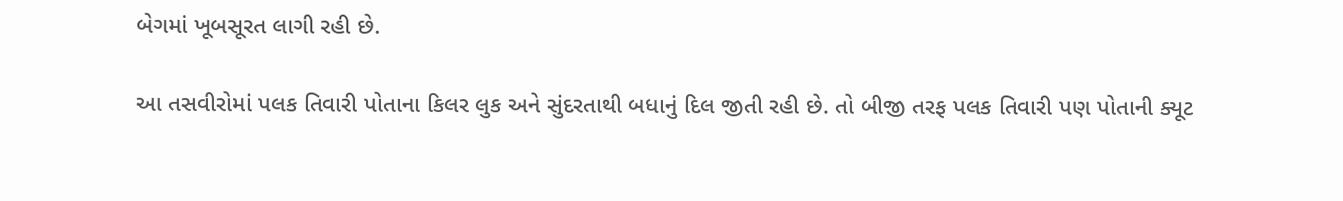બેગમાં ખૂબસૂરત લાગી રહી છે.

આ તસવીરોમાં પલક તિવારી પોતાના કિલર લુક અને સુંદરતાથી બધાનું દિલ જીતી રહી છે. તો બીજી તરફ પલક તિવારી પણ પોતાની ક્યૂટ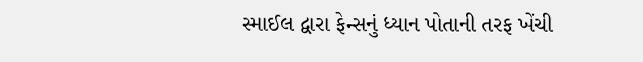સ્માઈલ દ્વારા ફેન્સનું ધ્યાન પોતાની તરફ ખેંચી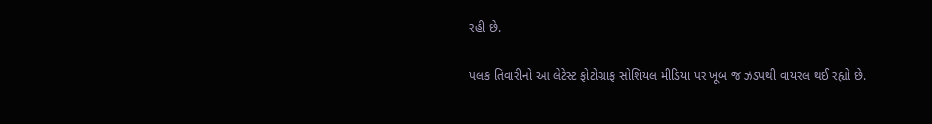રહી છે.

પલક તિવારીનો આ લેટેસ્ટ ફોટોગ્રાફ સોશિયલ મીડિયા પર ખૂબ જ ઝડપથી વાયરલ થઈ રહ્યો છે.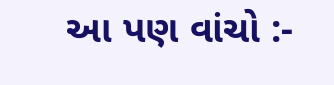આ પણ વાંચો :-